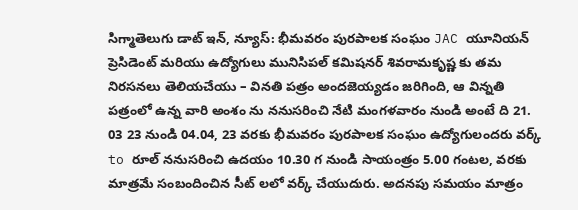సిగ్మాతెలుగు డాట్ ఇన్, న్యూస్: భీమవరం పురపాలక సంఘం JAC యూనియన్ ప్రెసిడెంట్ మరియు ఉద్యోగులు మునిసిపల్ కమిషనర్ శివరామకృష్ణ కు తమ నిరసనలు తెలియచేయు – వినతి పత్రం అందజెయ్యడం జరిగింది, ఆ విన్నతి పత్రంలో ఉన్న వారి అంశం ను ననుసరించి నేటి మంగళవారం నుండి అంటే ది 21. 03 23 నుండి 04.04, 23 వరకు భీమవరం పురపాలక సంఘం ఉద్యోగులందరు వర్క్ to రూల్ ననుసరించి ఉదయం 10.30 గ నుండి సాయంత్రం 5.00 గంటల, వరకు మాత్రమే సంబందించిన సీట్ లలో వర్క్ చేయుదురు. అదనపు సమయం మాత్రం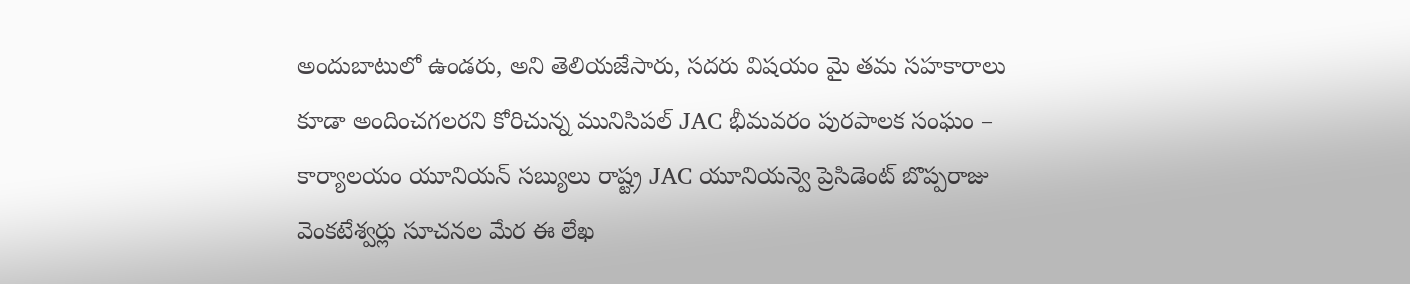అందుబాటులో ఉండరు, అని తెలియజేసారు, సదరు విషయం మై తమ సహకారాలు కూడా అందించగలరని కోరిచున్న మునిసిపల్ JAC భీమవరం పురపాలక సంఘం – కార్యాలయం యూనియన్ సబ్యులు రాష్ట్ర JAC యూనియన్వె ప్రెసిడెంట్ బొప్పరాజు వెంకటేశ్వర్లు సూచనల మేర ఈ లేఖ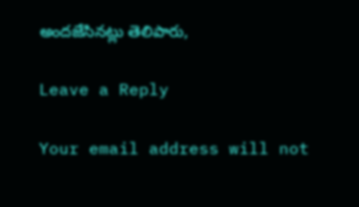అందజేసినట్లు తెలిపారు,

Leave a Reply

Your email address will not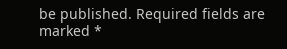be published. Required fields are marked *